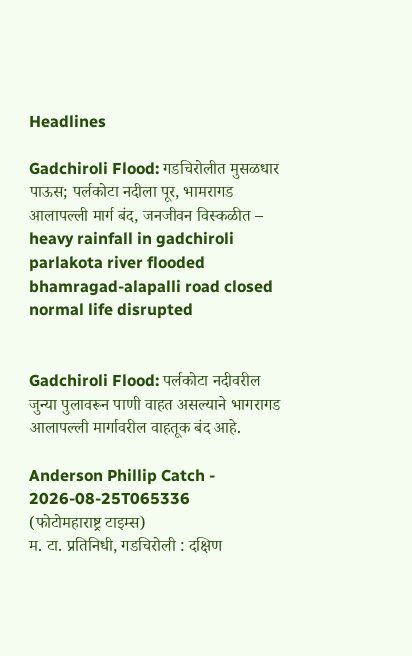Headlines

Gadchiroli Flood: गडचिरोलीत मुसळधार पाऊस; पर्लकोटा नदीला पूर, भामरागड आलापल्ली मार्ग बंद, जनजीवन विस्कळीत – heavy rainfall in gadchiroli parlakota river flooded bhamragad-alapalli road closed normal life disrupted


Gadchiroli Flood: पर्लकोटा नदीवरील जुन्या पुलावरून पाणी वाहत असल्याने भागरागड आलापल्ली मार्गावरील वाहतूक बंद आहे.

Anderson Phillip Catch - 2026-08-25T065336
(फोटोमहाराष्ट्र टाइम्स)
म. टा. प्रतिनिधी, गडचिरोली : दक्षिण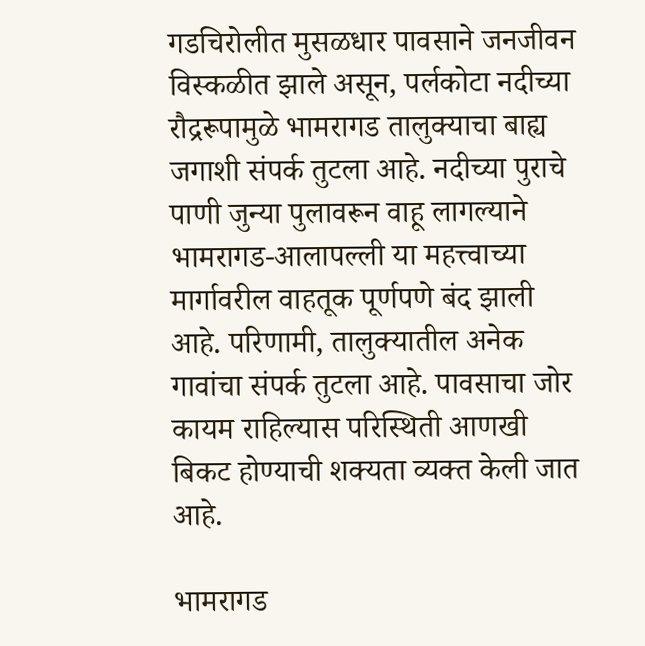गडचिरोलीत मुसळधार पावसाने जनजीवन विस्कळीत झाले असून, पर्लकोटा नदीच्या रौद्ररूपामुळे भामरागड तालुक्याचा बाह्य जगाशी संपर्क तुटला आहे. नदीच्या पुराचे पाणी जुन्या पुलावरून वाहू लागल्याने भामरागड-आलापल्ली या महत्त्वाच्या मार्गावरील वाहतूक पूर्णपणे बंद झाली आहे. परिणामी, तालुक्यातील अनेक गावांचा संपर्क तुटला आहे. पावसाचा जोर कायम राहिल्यास परिस्थिती आणखी बिकट होण्याची शक्यता व्यक्त केली जात आहे.

भामरागड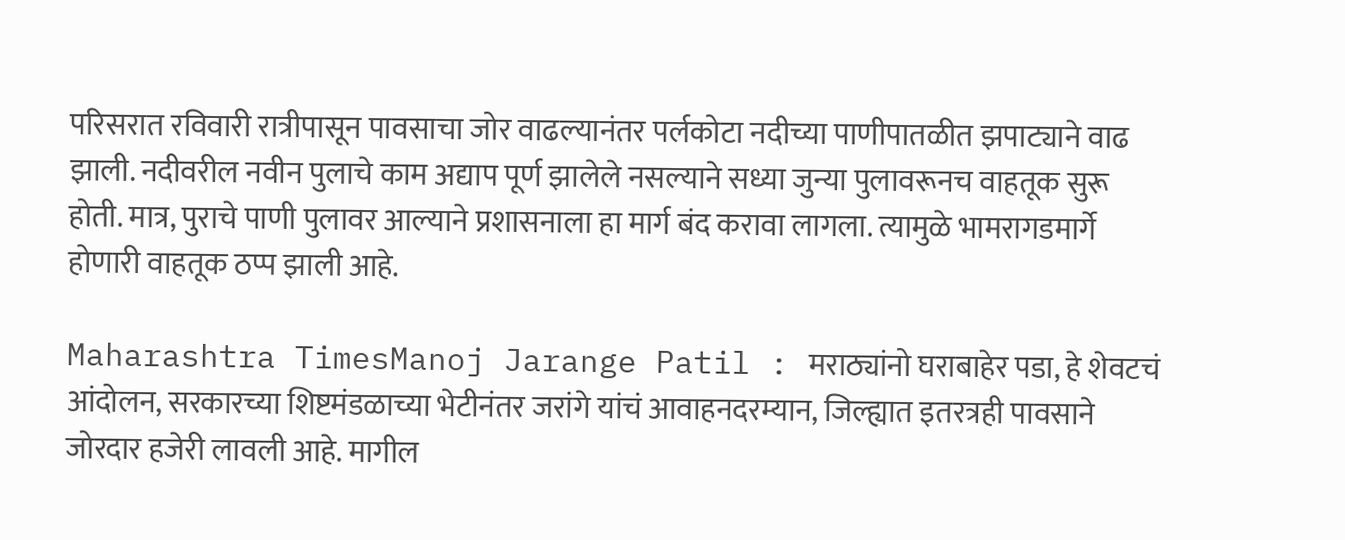परिसरात रविवारी रात्रीपासून पावसाचा जोर वाढल्यानंतर पर्लकोटा नदीच्या पाणीपातळीत झपाट्याने वाढ झाली. नदीवरील नवीन पुलाचे काम अद्याप पूर्ण झालेले नसल्याने सध्या जुन्या पुलावरूनच वाहतूक सुरू होती. मात्र, पुराचे पाणी पुलावर आल्याने प्रशासनाला हा मार्ग बंद करावा लागला. त्यामुळे भामरागडमार्गे होणारी वाहतूक ठप्प झाली आहे.

Maharashtra TimesManoj Jarange Patil : मराठ्यांनो घराबाहेर पडा, हे शेवटचं आंदोलन, सरकारच्या शिष्टमंडळाच्या भेटीनंतर जरांगे यांचं आवाहनदरम्यान, जिल्ह्यात इतरत्रही पावसाने जोरदार हजेरी लावली आहे. मागील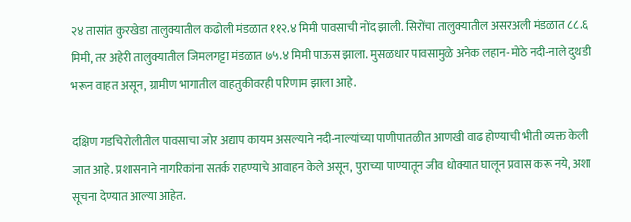२४ तासांत कुरखेडा तालुक्यातील कढोली मंडळात ११२.४ मिमी पावसाची नोंद झाली. सिरोंचा तालुक्यातील असरअली मंडळात ८८.६ मिमी, तर अहेरी तालुक्यातील जिमलगट्टा मंडळात ७५.४ मिमी पाऊस झाला. मुसळधार पावसामुळे अनेक लहान-मोठे नदी-नाले दुथडी भरून वाहत असून, ग्रामीण भागातील वाहतुकीवरही परिणाम झाला आहे.

दक्षिण गडचिरोलीतील पावसाचा जोर अद्याप कायम असल्याने नदी-नाल्यांच्या पाणीपातळीत आणखी वाढ होण्याची भीती व्यक्त केली जात आहे. प्रशासनाने नागरिकांना सतर्क राहण्याचे आवाहन केले असून, पुराच्या पाण्यातून जीव धोक्यात घालून प्रवास करू नये, अशा सूचना देण्यात आल्या आहेत.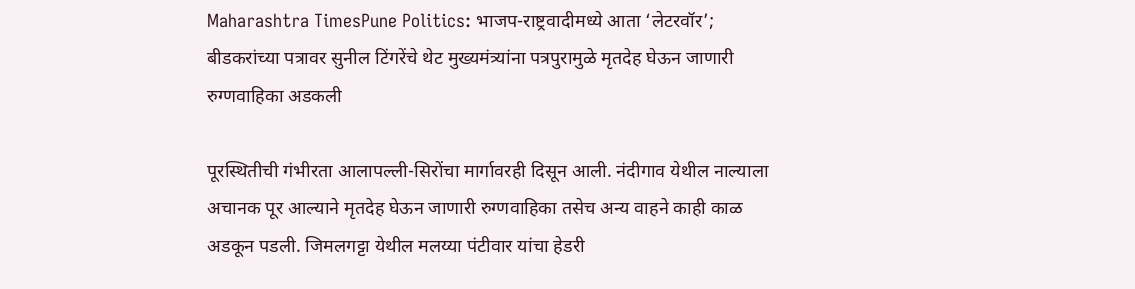Maharashtra TimesPune Politics: भाजप-राष्ट्रवादीमध्ये आता ‘लेटरवॉर’; बीडकरांच्या पत्रावर सुनील टिंगरेंचे थेट मुख्यमंत्र्यांना पत्रपुरामुळे मृतदेह घेऊन जाणारी रुग्णवाहिका अडकली

पूरस्थितीची गंभीरता आलापल्ली-सिरोंचा मार्गावरही दिसून आली. नंदीगाव येथील नाल्याला अचानक पूर आल्याने मृतदेह घेऊन जाणारी रुग्णवाहिका तसेच अन्य वाहने काही काळ अडकून पडली. जिमलगट्टा येथील मलय्या पंटीवार यांचा हेडरी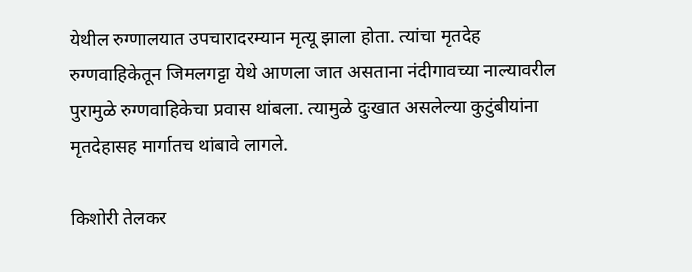येथील रुग्णालयात उपचारादरम्यान मृत्यू झाला होता. त्यांचा मृतदेह रुग्णवाहिकेतून जिमलगट्टा येथे आणला जात असताना नंदीगावच्या नाल्यावरील पुरामुळे रुग्णवाहिकेचा प्रवास थांबला. त्यामुळे दुःखात असलेल्या कुटुंबीयांना मृतदेहासह मार्गातच थांबावे लागले.

किशोरी तेलकर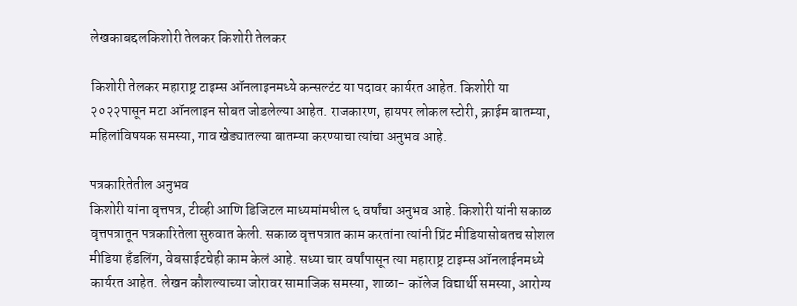लेखकाबद्दलकिशोरी तेलकर किशोरी तेलकर

किशोरी तेलकर महाराष्ट्र टाइम्स ऑनलाइनमध्ये कन्सल्टंट या पदावर कार्यरत आहेत. किशोरी या २०२२पासून मटा ऑनलाइन सोबत जोडलेल्या आहेत. राजकारण, हायपर लोकल स्टोरी, क्राईम बातम्या, महिलांविषयक समस्या, गाव खेड्यातल्या बातम्या करण्याचा त्यांचा अनुभव आहे.

पत्रकारितेतील अनुभव
किशोरी यांना वृत्तपत्र, टीव्ही आणि डिजिटल माध्यमांमधील ६ वर्षांचा अनुभव आहे. किशोरी यांनी सकाळ वृत्तपत्रातून पत्रकारितेला सुरुवात केली. सकाळ वृत्तपत्रात काम करतांना त्यांनी प्रिंट मीडियासोबतच सोशल मीडिया हॅंडलिंग, वेबसाईटचेही काम केलं आहे. सध्या चार वर्षांपासून त्या महाराष्ट्र टाइम्स ऑनलाईनमध्ये कार्यरत आहेत. लेखन कौशल्याच्या जोरावर सामाजिक समस्या, शाळा- कॉलेज विद्यार्थी समस्या, आरोग्य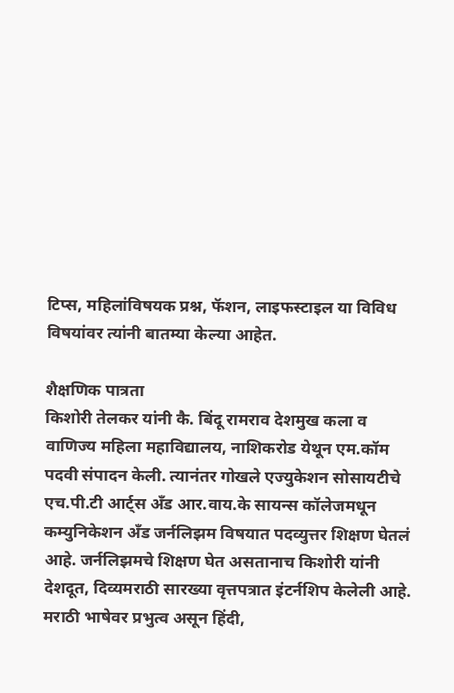टिप्स, महिलांविषयक प्रश्न, फॅशन, लाइफस्टाइल या विविध विषयांवर त्यांनी बातम्या केल्या आहेत.

शैक्षणिक पात्रता
किशोरी तेलकर यांनी कै. बिंदू रामराव देशमुख कला व वाणिज्य महिला महाविद्यालय, नाशिकरोड येथून एम.कॉम पदवी संपादन केली. त्यानंतर गोखले एज्युकेशन सोसायटीचे एच.पी.टी आर्ट्स अँड आर.वाय.के सायन्स कॉलेजमधून कम्युनिकेशन अँड जर्नलिझम विषयात पदव्युत्तर शिक्षण घेतलं आहे. जर्नलिझमचे शिक्षण घेत असतानाच किशोरी यांनी देशदूत, दिव्यमराठी सारख्या वृत्तपत्रात इंटर्नशिप केलेली आहे. मराठी भाषेवर प्रभुत्व असून हिंदी,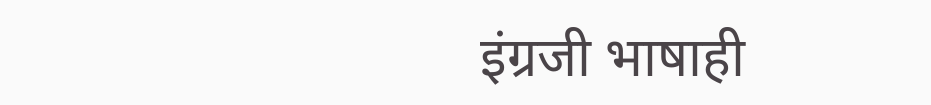इंग्रजी भाषाही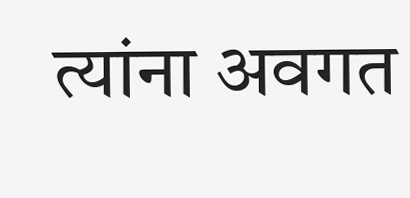त्यांना अवगत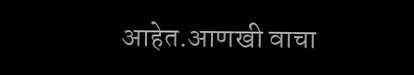आहेत.आणखी वाचा